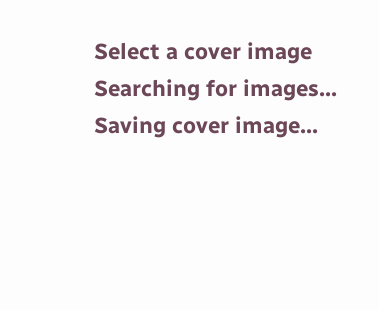Select a cover image
Searching for images...
Saving cover image...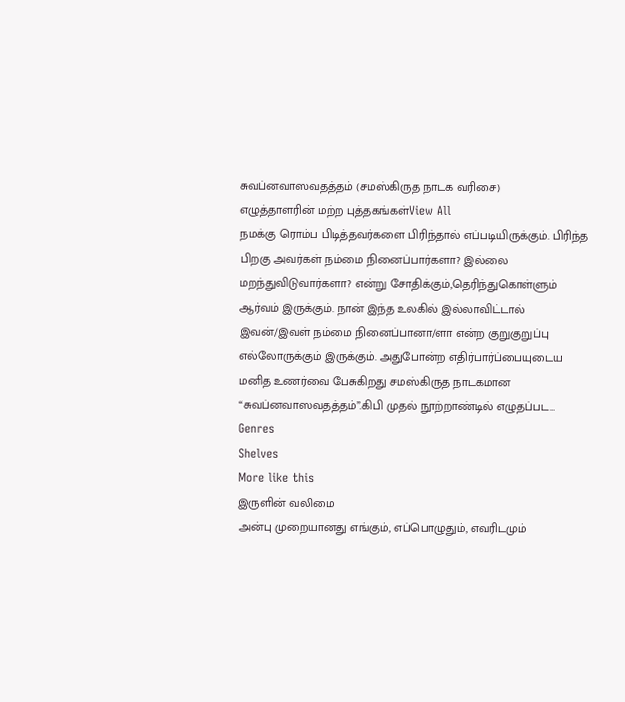சுவப்னவாஸவதத்தம் (சமஸ்கிருத நாடக வரிசை)
எழுத்தாளரின் மற்ற புத்தகங்கள்View All
நமக்கு ரொம்ப பிடித்தவர்களை பிரிந்தால் எப்படியிருக்கும். பிரிந்த பிறகு அவர்கள் நம்மை நினைப்பார்களா? இல்லை மறந்துவிடுவார்களா? என்று சோதிக்கும்,தெரிந்துகொள்ளும் ஆர்வம் இருக்கும். நான் இந்த உலகில் இல்லாவிட்டால் இவன்/இவள் நம்மை நினைப்பானா/ளா என்ற குறுகுறுப்பு எல்லோருக்கும் இருக்கும். அதுபோன்ற எதிர்பார்ப்பையுடைய மனித உணர்வை பேசுகிறது சமஸ்கிருத நாடகமான “சுவப்னவாஸவதத்தம்”.கிபி முதல் நூற்றாண்டில் எழுதப்பட…
Genres
Shelves
More like this
இருளின் வலிமை
அன்பு முறையானது எங்கும், எப்பொழுதும், எவரிடமும்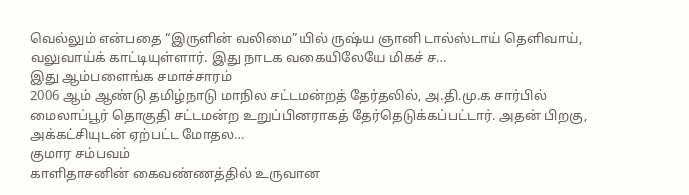வெல்லும் என்பதை “இருளின் வலிமை”யில் ருஷ்ய ஞானி டால்ஸ்டாய் தெளிவாய், வலுவாய்க் காட்டியுள்ளார். இது நாடக வகையிலேயே மிகச் ச…
இது ஆம்பளைங்க சமாச்சாரம்
2006 ஆம் ஆண்டு தமிழ்நாடு மாநில சட்டமன்றத் தேர்தலில், அ.தி.மு.க சார்பில் மைலாப்பூர் தொகுதி சட்டமன்ற உறுப்பினராகத் தேர்தெடுக்கப்பட்டார். அதன் பிறகு, அக்கட்சியுடன் ஏற்பட்ட மோதல…
குமார சம்பவம்
காளிதாசனின் கைவண்ணத்தில் உருவான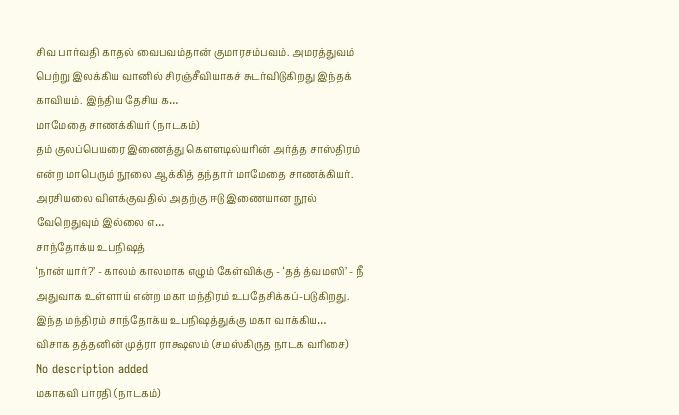சிவ பார்வதி காதல் வைபவம்தான் குமாரசம்பவம். அமரத்துவம் பெற்று இலக்கிய வானில் சிரஞ்சீவியாகச் சுடர்விடுகிறது இந்தக் காவியம். இந்திய தேசிய க…
மாமேதை சாணக்கியர் (நாடகம்)
தம் குலப்பெயரை இணைத்து கௌளடில்யரின் அர்த்த சாஸ்திரம் என்ற மாபெரும் நூலை ஆக்கித் தந்தார் மாமேதை சாணக்கியர். அரசியலை விளக்குவதில் அதற்கு ஈடு இணையான நூல் வேறெதுவும் இல்லை எ…
சாந்தோக்ய உபநிஷத்
‘நான் யார்?’ - காலம் காலமாக எழும் கேள்விக்கு - ‘தத் த்வமஸி’ - நீ அதுவாக உள்ளாய் என்ற மகா மந்திரம் உபதேசிக்கப்-படுகிறது. இந்த மந்திரம் சாந்தோக்ய உபநிஷத்துக்கு மகா வாக்கிய…
விசாக தத்தனின் முத்ரா ராக்ஷஸம் (சமஸ்கிருத நாடக வரிசை)
No description added
மகாகவி பாரதி (நாடகம்)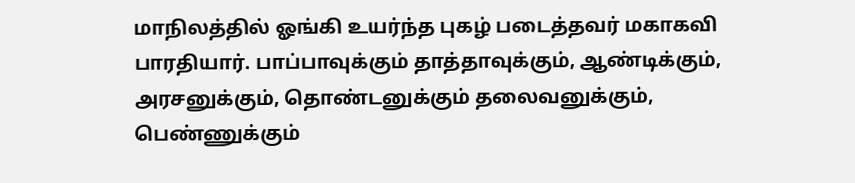மாநிலத்தில் ஓங்கி உயர்ந்த புகழ் படைத்தவர் மகாகவி பாரதியார். பாப்பாவுக்கும் தாத்தாவுக்கும், ஆண்டிக்கும், அரசனுக்கும், தொண்டனுக்கும் தலைவனுக்கும், பெண்ணுக்கும்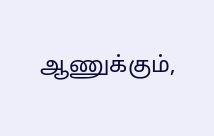ஆணுக்கும்,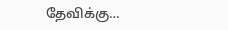தேவிக்கு…